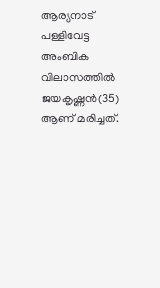ആര്യനാട് പള്ളിവേട്ട അംബിക വിലാസത്തില്‍ ജയകൃഷ്ണന്‍(35) ആണ് മരിച്ചത്.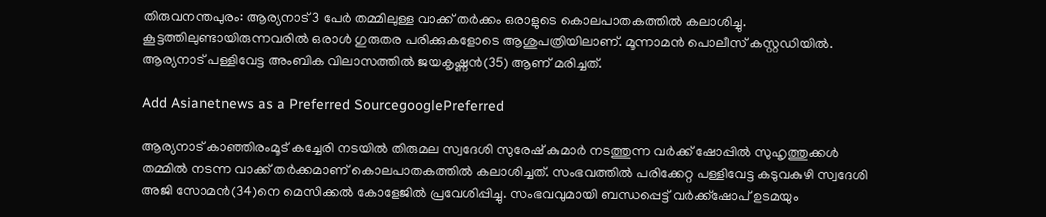തിരുവനന്തപുരം: ആര്യനാട് 3 പേര്‍ തമ്മിലുള്ള വാക്ക് തര്‍ക്കം ഒരാളുടെ കൊലപാതകത്തില്‍ കലാശിച്ചു. കൂട്ടത്തിലുണ്ടായിരുന്നവരില്‍ ഒരാള്‍ ഗുരുതര പരിക്കുകളോടെ ആശുപത്രിയിലാണ്. മൂന്നാമന്‍ പൊലീസ് കസ്റ്റഡിയില്‍. ആര്യനാട് പള്ളിവേട്ട അംബിക വിലാസത്തില്‍ ജയകൃഷ്ണന്‍(35) ആണ് മരിച്ചത്.

Add Asianetnews as a Preferred SourcegooglePreferred

ആര്യനാട് കാഞ്ഞിരംമൂട് കച്ചേരി നടയില്‍ തിരുമല സ്വദേശി സുരേഷ് കുമാര്‍ നടത്തുന്ന വര്‍ക്ക് ഷോപ്പില്‍ സുഹൃത്തുക്കള്‍ തമ്മില്‍ നടന്ന വാക്ക് തര്‍ക്കമാണ് കൊലപാതകത്തില്‍ കലാശിച്ചത്. സംഭവത്തില്‍ പരിക്കേറ്റ പള്ളിവേട്ട കടുവകുഴി സ്വദേശി അജി സോമന്‍(34)നെ മെസിക്കല്‍ കോളേജില്‍ പ്രവേശിപ്പിച്ചു. സംഭവവുമായി ബന്ധപ്പെട്ട് വര്‍ക്ക്‌ഷോപ് ഉടമയും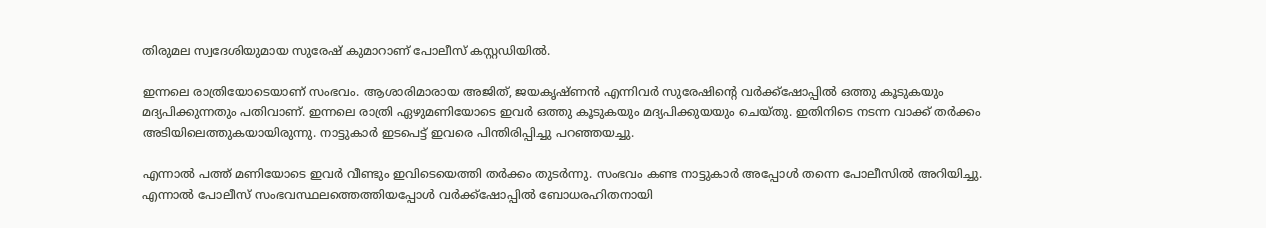തിരുമല സ്വദേശിയുമായ സുരേഷ് കുമാറാണ് പോലീസ് കസ്റ്റഡിയില്‍.

ഇന്നലെ രാത്രിയോടെയാണ് സംഭവം. ആശാരിമാരായ അജിത്, ജയകൃഷ്ണന്‍ എന്നിവര്‍ സുരേഷിന്റെ വര്‍ക്ക്‌ഷോപ്പില്‍ ഒത്തു കൂടുകയും മദ്യപിക്കുന്നതും പതിവാണ്. ഇന്നലെ രാത്രി ഏഴുമണിയോടെ ഇവര്‍ ഒത്തു കൂടുകയും മദ്യപിക്കുയയും ചെയ്തു. ഇതിനിടെ നടന്ന വാക്ക് തര്‍ക്കം അടിയിലെത്തുകയായിരുന്നു. നാട്ടുകാര്‍ ഇടപെട്ട് ഇവരെ പിന്തിരിപ്പിച്ചു പറഞ്ഞയച്ചു.

എന്നാല്‍ പത്ത് മണിയോടെ ഇവര്‍ വീണ്ടും ഇവിടെയെത്തി തര്‍ക്കം തുടര്‍ന്നു. സംഭവം കണ്ട നാട്ടുകാര്‍ അപ്പോള്‍ തന്നെ പോലീസില്‍ അറിയിച്ചു. എന്നാല്‍ പോലീസ് സംഭവസ്ഥലത്തെത്തിയപ്പോള്‍ വര്‍ക്ക്‌ഷോപ്പില്‍ ബോധരഹിതനായി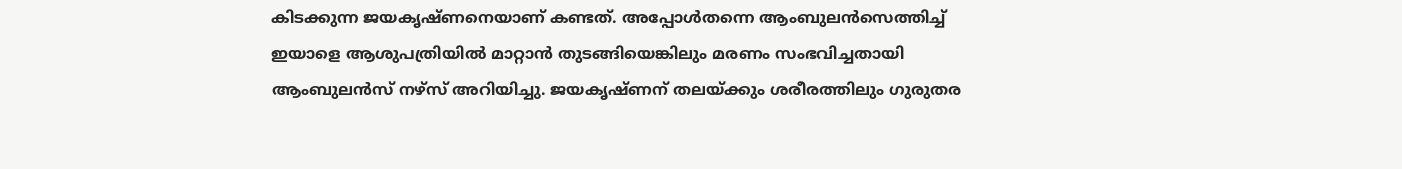കിടക്കുന്ന ജയകൃഷ്ണനെയാണ് കണ്ടത്. അപ്പോള്‍തന്നെ ആംബുലന്‍സെത്തിച്ച് ഇയാളെ ആശുപത്രിയില്‍ മാറ്റാന്‍ തുടങ്ങിയെങ്കിലും മരണം സംഭവിച്ചതായി ആംബുലന്‍സ് നഴ്‌സ് അറിയിച്ചു. ജയകൃഷ്ണന് തലയ്ക്കും ശരീരത്തിലും ഗുരുതര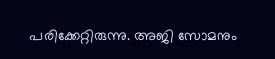പരിക്കേറ്റിരുന്നു. അജി സോമനും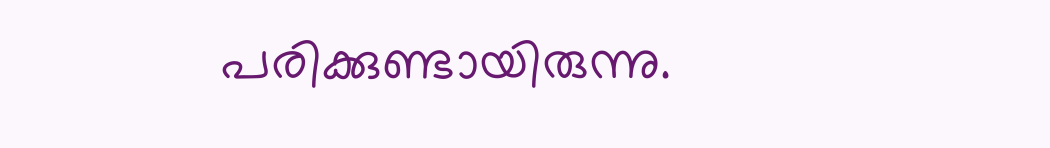പരിക്കുണ്ടായിരുന്നു.